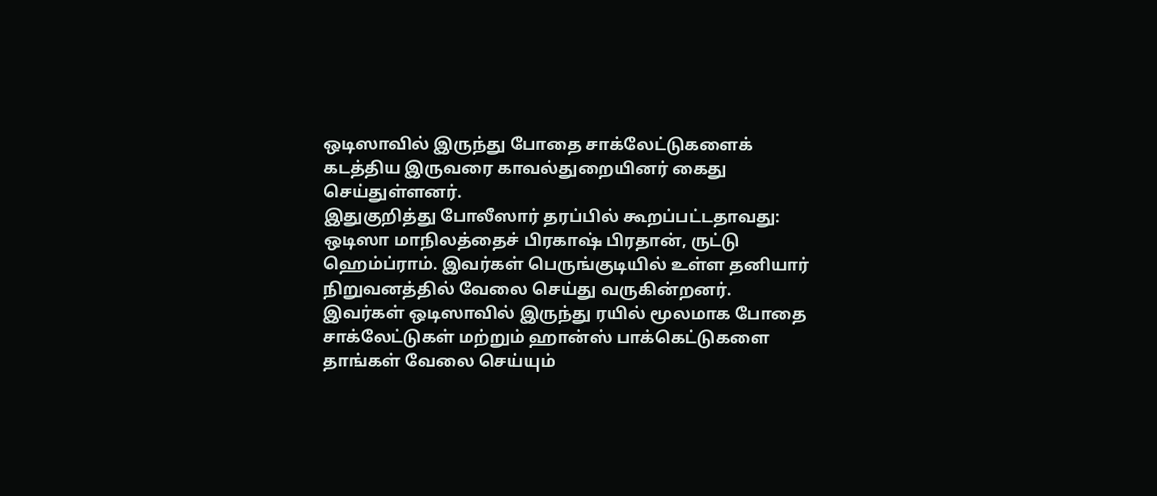ஒடிஸாவில் இருந்து போதை சாக்லேட்டுகளைக் கடத்திய இருவரை காவல்துறையினர் கைது செய்துள்ளனர்.
இதுகுறித்து போலீஸார் தரப்பில் கூறப்பட்டதாவது: ஒடிஸா மாநிலத்தைச் பிரகாஷ் பிரதான், ருட்டு ஹெம்ப்ராம். இவர்கள் பெருங்குடியில் உள்ள தனியார் நிறுவனத்தில் வேலை செய்து வருகின்றனர்.
இவர்கள் ஒடிஸாவில் இருந்து ரயில் மூலமாக போதை சாக்லேட்டுகள் மற்றும் ஹான்ஸ் பாக்கெட்டுகளை தாங்கள் வேலை செய்யும்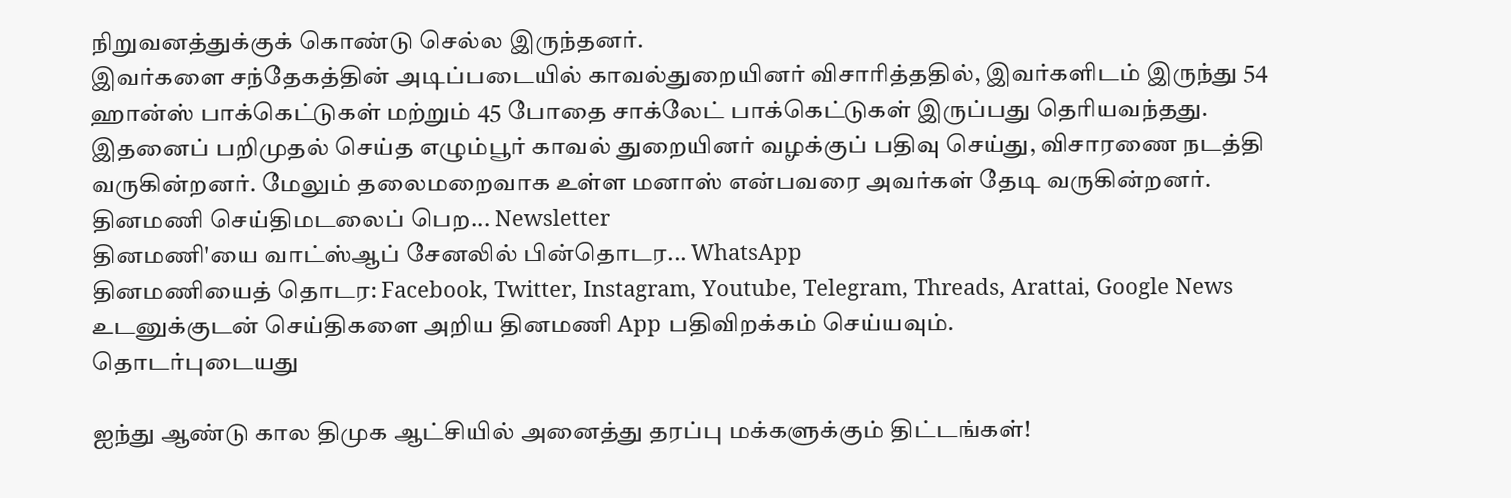நிறுவனத்துக்குக் கொண்டு செல்ல இருந்தனர்.
இவர்களை சந்தேகத்தின் அடிப்படையில் காவல்துறையினர் விசாரித்ததில், இவர்களிடம் இருந்து 54 ஹான்ஸ் பாக்கெட்டுகள் மற்றும் 45 போதை சாக்லேட் பாக்கெட்டுகள் இருப்பது தெரியவந்தது.
இதனைப் பறிமுதல் செய்த எழும்பூர் காவல் துறையினர் வழக்குப் பதிவு செய்து, விசாரணை நடத்தி வருகின்றனர். மேலும் தலைமறைவாக உள்ள மனாஸ் என்பவரை அவர்கள் தேடி வருகின்றனர்.
தினமணி செய்திமடலைப் பெற... Newsletter
தினமணி'யை வாட்ஸ்ஆப் சேனலில் பின்தொடர... WhatsApp
தினமணியைத் தொடர: Facebook, Twitter, Instagram, Youtube, Telegram, Threads, Arattai, Google News
உடனுக்குடன் செய்திகளை அறிய தினமணி App பதிவிறக்கம் செய்யவும்.
தொடர்புடையது

ஐந்து ஆண்டு கால திமுக ஆட்சியில் அனைத்து தரப்பு மக்களுக்கும் திட்டங்கள்!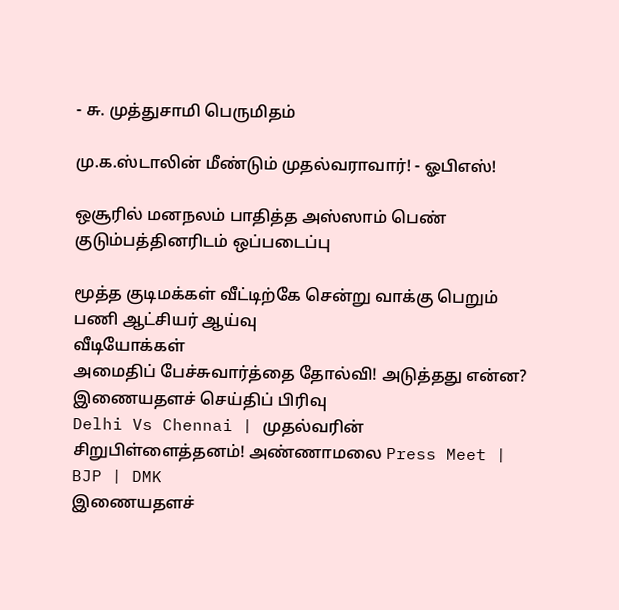- சு. முத்துசாமி பெருமிதம்

மு.க.ஸ்டாலின் மீண்டும் முதல்வராவார்! - ஓபிஎஸ்!

ஒசூரில் மனநலம் பாதித்த அஸ்ஸாம் பெண் குடும்பத்தினரிடம் ஒப்படைப்பு

மூத்த குடிமக்கள் வீட்டிற்கே சென்று வாக்கு பெறும் பணி ஆட்சியர் ஆய்வு
வீடியோக்கள்
அமைதிப் பேச்சுவார்த்தை தோல்வி! அடுத்தது என்ன?
இணையதளச் செய்திப் பிரிவு
Delhi Vs Chennai | முதல்வரின் சிறுபிள்ளைத்தனம்! அண்ணாமலை Press Meet | BJP | DMK
இணையதளச்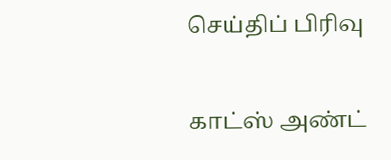செய்திப் பிரிவு

காட்ஸ் அண்ட்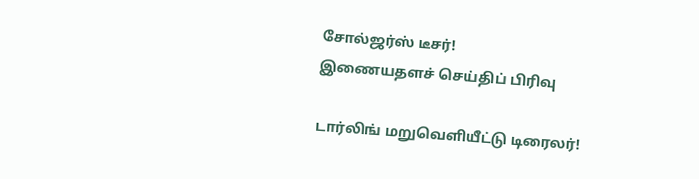சோல்ஜர்ஸ் டீசர்!
இணையதளச் செய்திப் பிரிவு

டார்லிங் மறுவெளியீட்டு டிரைலர்!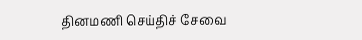தினமணி செய்திச் சேவை